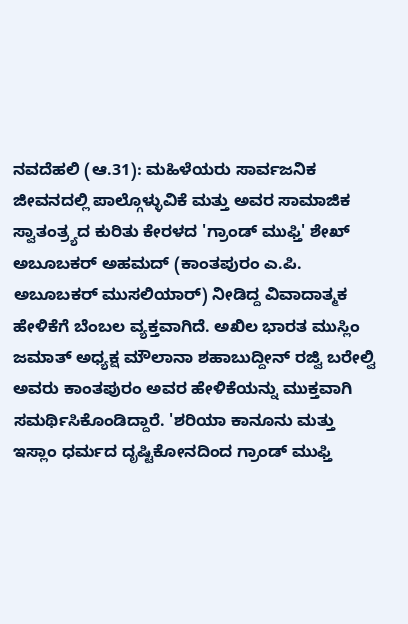ನವದೆಹಲಿ (ಆ.31): ಮಹಿಳೆಯರು ಸಾರ್ವಜನಿಕ ಜೀವನದಲ್ಲಿ ಪಾಲ್ಗೊಳ್ಳುವಿಕೆ ಮತ್ತು ಅವರ ಸಾಮಾಜಿಕ ಸ್ವಾತಂತ್ರ್ಯದ ಕುರಿತು ಕೇರಳದ 'ಗ್ರಾಂಡ್ ಮುಫ್ತಿ' ಶೇಖ್ ಅಬೂಬಕರ್ ಅಹಮದ್ (ಕಾಂತಪುರಂ ಎ.ಪಿ. ಅಬೂಬಕರ್ ಮುಸಲಿಯಾರ್) ನೀಡಿದ್ದ ವಿವಾದಾತ್ಮಕ ಹೇಳಿಕೆಗೆ ಬೆಂಬಲ ವ್ಯಕ್ತವಾಗಿದೆ. ಅಖಿಲ ಭಾರತ ಮುಸ್ಲಿಂ ಜಮಾತ್ ಅಧ್ಯಕ್ಷ ಮೌಲಾನಾ ಶಹಾಬುದ್ದೀನ್ ರಜ್ವಿ ಬರೇಲ್ವಿ ಅವರು ಕಾಂತಪುರಂ ಅವರ ಹೇಳಿಕೆಯನ್ನು ಮುಕ್ತವಾಗಿ ಸಮರ್ಥಿಸಿಕೊಂಡಿದ್ದಾರೆ. 'ಶರಿಯಾ ಕಾನೂನು ಮತ್ತು ಇಸ್ಲಾಂ ಧರ್ಮದ ದೃಷ್ಟಿಕೋನದಿಂದ ಗ್ರಾಂಡ್ ಮುಫ್ತಿ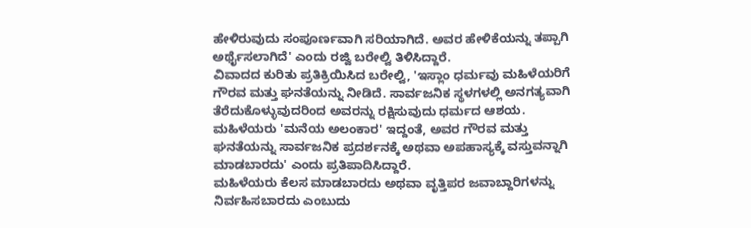ಹೇಳಿರುವುದು ಸಂಪೂರ್ಣವಾಗಿ ಸರಿಯಾಗಿದೆ. ಅವರ ಹೇಳಿಕೆಯನ್ನು ತಪ್ಪಾಗಿ ಅರ್ಥೈಸಲಾಗಿದೆ' ಎಂದು ರಜ್ವಿ ಬರೇಲ್ವಿ ತಿಳಿಸಿದ್ದಾರೆ.
ವಿವಾದದ ಕುರಿತು ಪ್ರತಿಕ್ರಿಯಿಸಿದ ಬರೇಲ್ವಿ, 'ಇಸ್ಲಾಂ ಧರ್ಮವು ಮಹಿಳೆಯರಿಗೆ ಗೌರವ ಮತ್ತು ಘನತೆಯನ್ನು ನೀಡಿದೆ. ಸಾರ್ವಜನಿಕ ಸ್ಥಳಗಳಲ್ಲಿ ಅನಗತ್ಯವಾಗಿ ತೆರೆದುಕೊಳ್ಳುವುದರಿಂದ ಅವರನ್ನು ರಕ್ಷಿಸುವುದು ಧರ್ಮದ ಆಶಯ. ಮಹಿಳೆಯರು 'ಮನೆಯ ಅಲಂಕಾರ' ಇದ್ದಂತೆ, ಅವರ ಗೌರವ ಮತ್ತು ಘನತೆಯನ್ನು ಸಾರ್ವಜನಿಕ ಪ್ರದರ್ಶನಕ್ಕೆ ಅಥವಾ ಅಪಹಾಸ್ಯಕ್ಕೆ ವಸ್ತುವನ್ನಾಗಿ ಮಾಡಬಾರದು' ಎಂದು ಪ್ರತಿಪಾದಿಸಿದ್ದಾರೆ.
ಮಹಿಳೆಯರು ಕೆಲಸ ಮಾಡಬಾರದು ಅಥವಾ ವೃತ್ತಿಪರ ಜವಾಬ್ದಾರಿಗಳನ್ನು ನಿರ್ವಹಿಸಬಾರದು ಎಂಬುದು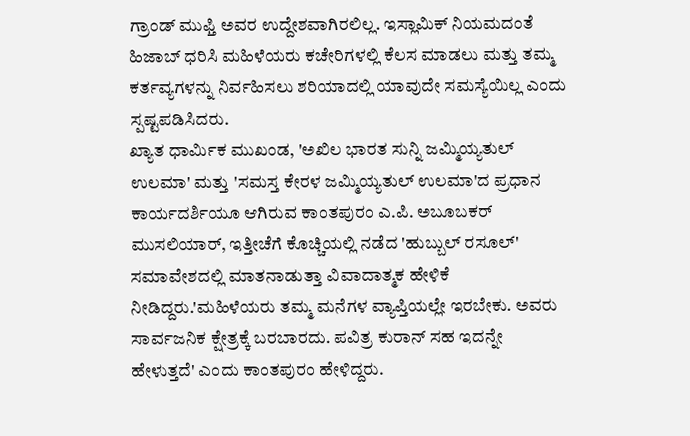ಗ್ರಾಂಡ್ ಮುಫ್ತಿ ಅವರ ಉದ್ದೇಶವಾಗಿರಲಿಲ್ಲ. ಇಸ್ಲಾಮಿಕ್ ನಿಯಮದಂತೆ ಹಿಜಾಬ್ ಧರಿಸಿ ಮಹಿಳೆಯರು ಕಚೇರಿಗಳಲ್ಲಿ ಕೆಲಸ ಮಾಡಲು ಮತ್ತು ತಮ್ಮ ಕರ್ತವ್ಯಗಳನ್ನು ನಿರ್ವಹಿಸಲು ಶರಿಯಾದಲ್ಲಿ ಯಾವುದೇ ಸಮಸ್ಯೆಯಿಲ್ಲ ಎಂದು ಸ್ಪಷ್ಟಪಡಿಸಿದರು.
ಖ್ಯಾತ ಧಾರ್ಮಿಕ ಮುಖಂಡ, 'ಅಖಿಲ ಭಾರತ ಸುನ್ನಿ ಜಮ್ಮಿಯ್ಯತುಲ್ ಉಲಮಾ' ಮತ್ತು 'ಸಮಸ್ತ ಕೇರಳ ಜಮ್ಮಿಯ್ಯತುಲ್ ಉಲಮಾ'ದ ಪ್ರಧಾನ ಕಾರ್ಯದರ್ಶಿಯೂ ಆಗಿರುವ ಕಾಂತಪುರಂ ಎ.ಪಿ. ಅಬೂಬಕರ್ ಮುಸಲಿಯಾರ್, ಇತ್ತೀಚೆಗೆ ಕೊಚ್ಚಿಯಲ್ಲಿ ನಡೆದ 'ಹುಬ್ಬುಲ್ ರಸೂಲ್' ಸಮಾವೇಶದಲ್ಲಿ ಮಾತನಾಡುತ್ತಾ ವಿವಾದಾತ್ಮಕ ಹೇಳಿಕೆ ನೀಡಿದ್ದರು.'ಮಹಿಳೆಯರು ತಮ್ಮ ಮನೆಗಳ ವ್ಯಾಪ್ತಿಯಲ್ಲೇ ಇರಬೇಕು. ಅವರು ಸಾರ್ವಜನಿಕ ಕ್ಷೇತ್ರಕ್ಕೆ ಬರಬಾರದು. ಪವಿತ್ರ ಕುರಾನ್ ಸಹ ಇದನ್ನೇ ಹೇಳುತ್ತದೆ' ಎಂದು ಕಾಂತಪುರಂ ಹೇಳಿದ್ದರು.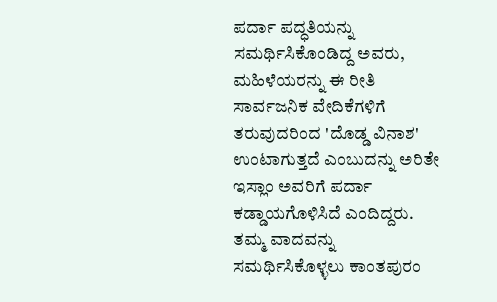ಪರ್ದಾ ಪದ್ಧತಿಯನ್ನು ಸಮರ್ಥಿಸಿಕೊಂಡಿದ್ದ ಅವರು, ಮಹಿಳೆಯರನ್ನು ಈ ರೀತಿ ಸಾರ್ವಜನಿಕ ವೇದಿಕೆಗಳಿಗೆ ತರುವುದರಿಂದ 'ದೊಡ್ಡ ವಿನಾಶ' ಉಂಟಾಗುತ್ತದೆ ಎಂಬುದನ್ನು ಅರಿತೇ ಇಸ್ಲಾಂ ಅವರಿಗೆ ಪರ್ದಾ ಕಡ್ಡಾಯಗೊಳಿಸಿದೆ ಎಂದಿದ್ದರು.
ತಮ್ಮ ವಾದವನ್ನು ಸಮರ್ಥಿಸಿಕೊಳ್ಳಲು ಕಾಂತಪುರಂ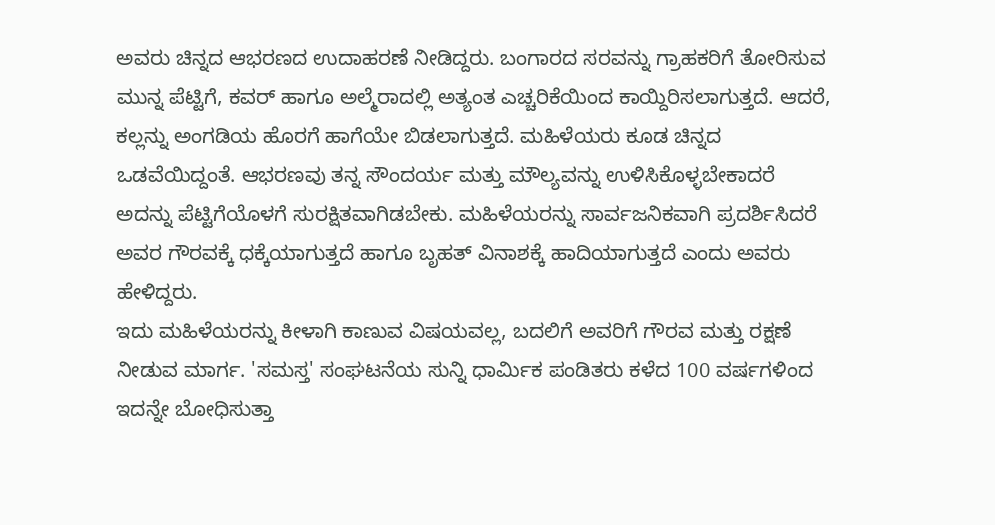ಅವರು ಚಿನ್ನದ ಆಭರಣದ ಉದಾಹರಣೆ ನೀಡಿದ್ದರು. ಬಂಗಾರದ ಸರವನ್ನು ಗ್ರಾಹಕರಿಗೆ ತೋರಿಸುವ ಮುನ್ನ ಪೆಟ್ಟಿಗೆ, ಕವರ್ ಹಾಗೂ ಅಲ್ಮೆರಾದಲ್ಲಿ ಅತ್ಯಂತ ಎಚ್ಚರಿಕೆಯಿಂದ ಕಾಯ್ದಿರಿಸಲಾಗುತ್ತದೆ. ಆದರೆ, ಕಲ್ಲನ್ನು ಅಂಗಡಿಯ ಹೊರಗೆ ಹಾಗೆಯೇ ಬಿಡಲಾಗುತ್ತದೆ. ಮಹಿಳೆಯರು ಕೂಡ ಚಿನ್ನದ ಒಡವೆಯಿದ್ದಂತೆ. ಆಭರಣವು ತನ್ನ ಸೌಂದರ್ಯ ಮತ್ತು ಮೌಲ್ಯವನ್ನು ಉಳಿಸಿಕೊಳ್ಳಬೇಕಾದರೆ ಅದನ್ನು ಪೆಟ್ಟಿಗೆಯೊಳಗೆ ಸುರಕ್ಷಿತವಾಗಿಡಬೇಕು. ಮಹಿಳೆಯರನ್ನು ಸಾರ್ವಜನಿಕವಾಗಿ ಪ್ರದರ್ಶಿಸಿದರೆ ಅವರ ಗೌರವಕ್ಕೆ ಧಕ್ಕೆಯಾಗುತ್ತದೆ ಹಾಗೂ ಬೃಹತ್ ವಿನಾಶಕ್ಕೆ ಹಾದಿಯಾಗುತ್ತದೆ ಎಂದು ಅವರು ಹೇಳಿದ್ದರು.
ಇದು ಮಹಿಳೆಯರನ್ನು ಕೀಳಾಗಿ ಕಾಣುವ ವಿಷಯವಲ್ಲ, ಬದಲಿಗೆ ಅವರಿಗೆ ಗೌರವ ಮತ್ತು ರಕ್ಷಣೆ ನೀಡುವ ಮಾರ್ಗ. 'ಸಮಸ್ತ' ಸಂಘಟನೆಯ ಸುನ್ನಿ ಧಾರ್ಮಿಕ ಪಂಡಿತರು ಕಳೆದ 100 ವರ್ಷಗಳಿಂದ ಇದನ್ನೇ ಬೋಧಿಸುತ್ತಾ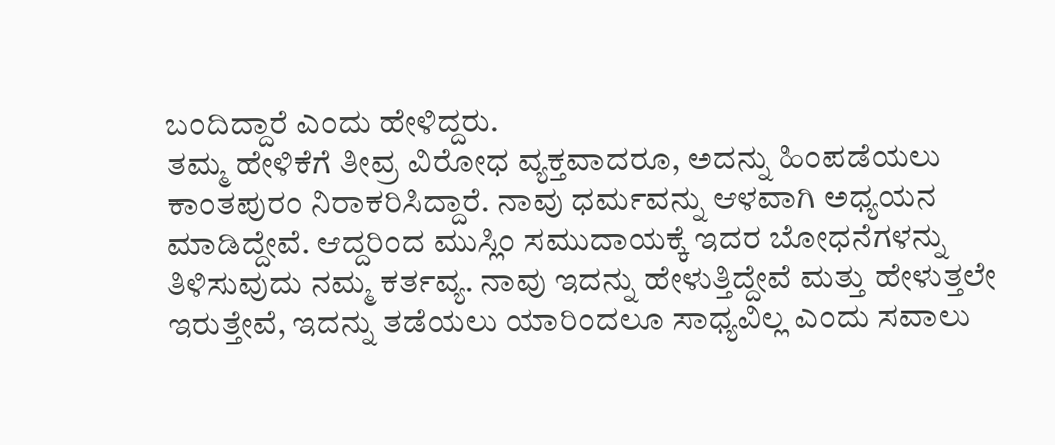ಬಂದಿದ್ದಾರೆ ಎಂದು ಹೇಳಿದ್ದರು.
ತಮ್ಮ ಹೇಳಿಕೆಗೆ ತೀವ್ರ ವಿರೋಧ ವ್ಯಕ್ತವಾದರೂ, ಅದನ್ನು ಹಿಂಪಡೆಯಲು ಕಾಂತಪುರಂ ನಿರಾಕರಿಸಿದ್ದಾರೆ. ನಾವು ಧರ್ಮವನ್ನು ಆಳವಾಗಿ ಅಧ್ಯಯನ ಮಾಡಿದ್ದೇವೆ. ಆದ್ದರಿಂದ ಮುಸ್ಲಿಂ ಸಮುದಾಯಕ್ಕೆ ಇದರ ಬೋಧನೆಗಳನ್ನು ತಿಳಿಸುವುದು ನಮ್ಮ ಕರ್ತವ್ಯ. ನಾವು ಇದನ್ನು ಹೇಳುತ್ತಿದ್ದೇವೆ ಮತ್ತು ಹೇಳುತ್ತಲೇ ಇರುತ್ತೇವೆ, ಇದನ್ನು ತಡೆಯಲು ಯಾರಿಂದಲೂ ಸಾಧ್ಯವಿಲ್ಲ ಎಂದು ಸವಾಲು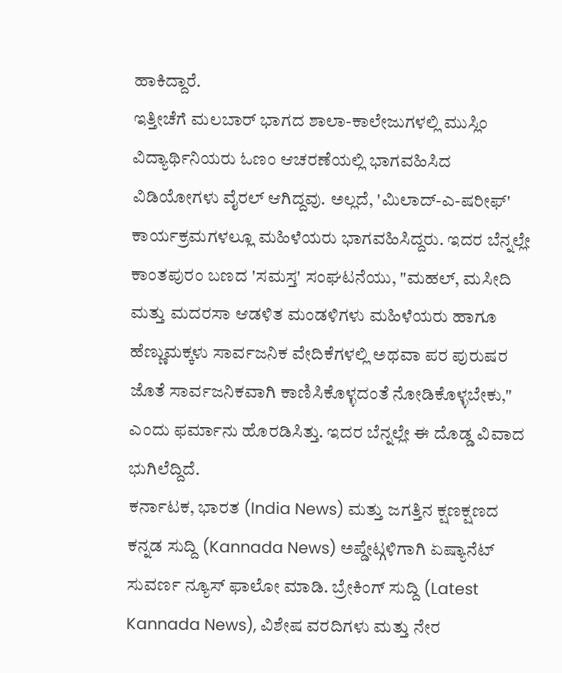ಹಾಕಿದ್ದಾರೆ.
ಇತ್ತೀಚೆಗೆ ಮಲಬಾರ್ ಭಾಗದ ಶಾಲಾ-ಕಾಲೇಜುಗಳಲ್ಲಿ ಮುಸ್ಲಿಂ ವಿದ್ಯಾರ್ಥಿನಿಯರು ಓಣಂ ಆಚರಣೆಯಲ್ಲಿ ಭಾಗವಹಿಸಿದ ವಿಡಿಯೋಗಳು ವೈರಲ್ ಆಗಿದ್ದವು. ಅಲ್ಲದೆ, 'ಮಿಲಾದ್-ಎ-ಷರೀಫ್' ಕಾರ್ಯಕ್ರಮಗಳಲ್ಲೂ ಮಹಿಳೆಯರು ಭಾಗವಹಿಸಿದ್ದರು. ಇದರ ಬೆನ್ನಲ್ಲೇ ಕಾಂತಪುರಂ ಬಣದ 'ಸಮಸ್ತ' ಸಂಘಟನೆಯು, "ಮಹಲ್, ಮಸೀದಿ ಮತ್ತು ಮದರಸಾ ಆಡಳಿತ ಮಂಡಳಿಗಳು ಮಹಿಳೆಯರು ಹಾಗೂ ಹೆಣ್ಣುಮಕ್ಕಳು ಸಾರ್ವಜನಿಕ ವೇದಿಕೆಗಳಲ್ಲಿ ಅಥವಾ ಪರ ಪುರುಷರ ಜೊತೆ ಸಾರ್ವಜನಿಕವಾಗಿ ಕಾಣಿಸಿಕೊಳ್ಳದಂತೆ ನೋಡಿಕೊಳ್ಳಬೇಕು," ಎಂದು ಫರ್ಮಾನು ಹೊರಡಿಸಿತ್ತು. ಇದರ ಬೆನ್ನಲ್ಲೇ ಈ ದೊಡ್ಡ ವಿವಾದ ಭುಗಿಲೆದ್ದಿದೆ.
ಕರ್ನಾಟಕ, ಭಾರತ (India News) ಮತ್ತು ಜಗತ್ತಿನ ಕ್ಷಣಕ್ಷಣದ ಕನ್ನಡ ಸುದ್ದಿ (Kannada News) ಅಪ್ಡೇಟ್ಗಳಿಗಾಗಿ ಏಷ್ಯಾನೆಟ್ ಸುವರ್ಣ ನ್ಯೂಸ್ ಫಾಲೋ ಮಾಡಿ. ಬ್ರೇಕಿಂಗ್ ಸುದ್ದಿ (Latest Kannada News), ವಿಶೇಷ ವರದಿಗಳು ಮತ್ತು ನೇರ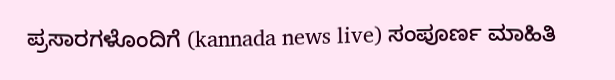ಪ್ರಸಾರಗಳೊಂದಿಗೆ (kannada news live) ಸಂಪೂರ್ಣ ಮಾಹಿತಿ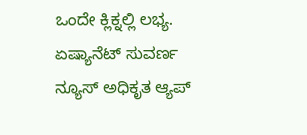ಒಂದೇ ಕ್ಲಿಕ್ನಲ್ಲಿ ಲಭ್ಯ. ಏಷ್ಯಾನೆಟ್ ಸುವರ್ಣ ನ್ಯೂಸ್ ಅಧಿಕೃತ ಆ್ಯಪ್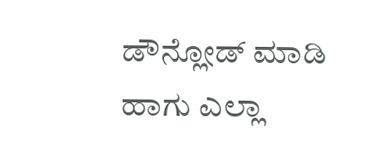ಡೌನ್ಲೋಡ್ ಮಾಡಿ ಹಾಗು ಎಲ್ಲಾ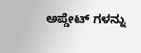ಅಪ್ಡೇಟ್ ಗಳನ್ನು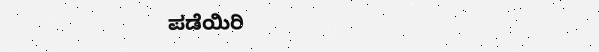ಪಡೆಯಿರಿ